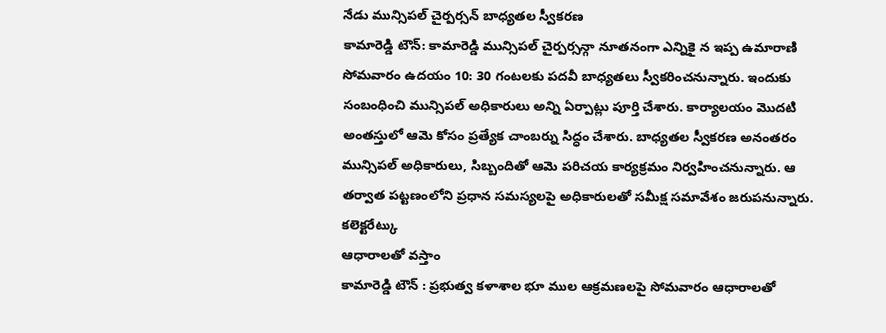నేడు మున్సిపల్ చైర్పర్సన్ బాధ్యతల స్వీకరణ
కామారెడ్డి టౌన్: కామారెడ్డి మున్సిపల్ చైర్పర్సన్గా నూతనంగా ఎన్నికై న ఇప్ప ఉమారాణి సోమవారం ఉదయం 10: 30 గంటలకు పదవీ బాధ్యతలు స్వీకరించనున్నారు. ఇందుకు సంబంధించి మున్సిపల్ అధికారులు అన్ని ఏర్పాట్లు పూర్తి చేశారు. కార్యాలయం మొదటి అంతస్తులో ఆమె కోసం ప్రత్యేక చాంబర్ను సిద్ధం చేశారు. బాధ్యతల స్వీకరణ అనంతరం మున్సిపల్ అధికారులు, సిబ్బందితో ఆమె పరిచయ కార్యక్రమం నిర్వహించనున్నారు. ఆ తర్వాత పట్టణంలోని ప్రధాన సమస్యలపై అధికారులతో సమీక్ష సమావేశం జరుపనున్నారు.
కలెక్టరేట్కు
ఆధారాలతో వస్తాం
కామారెడ్డి టౌన్ : ప్రభుత్వ కళాశాల భూ ముల ఆక్రమణలపై సోమవారం ఆధారాలతో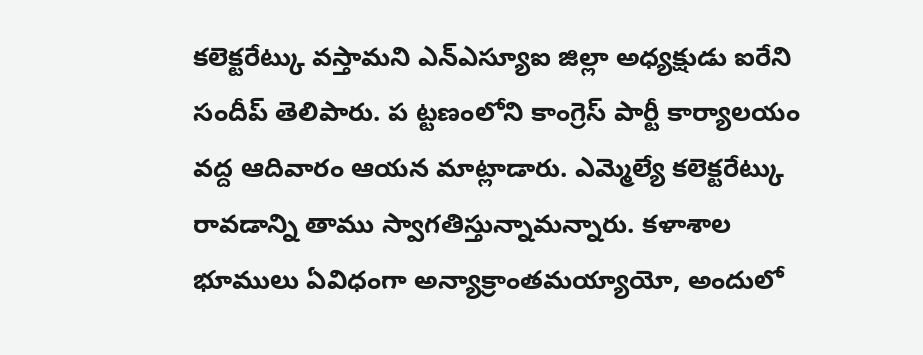కలెక్టరేట్కు వస్తామని ఎన్ఎస్యూఐ జిల్లా అధ్యక్షుడు ఐరేని సందీప్ తెలిపారు. ప ట్టణంలోని కాంగ్రెస్ పార్టీ కార్యాలయం వద్ద ఆదివారం ఆయన మాట్లాడారు. ఎమ్మెల్యే కలెక్టరేట్కు రావడాన్ని తాము స్వాగతిస్తున్నామన్నారు. కళాశాల భూములు ఏవిధంగా అన్యాక్రాంతమయ్యాయో, అందులో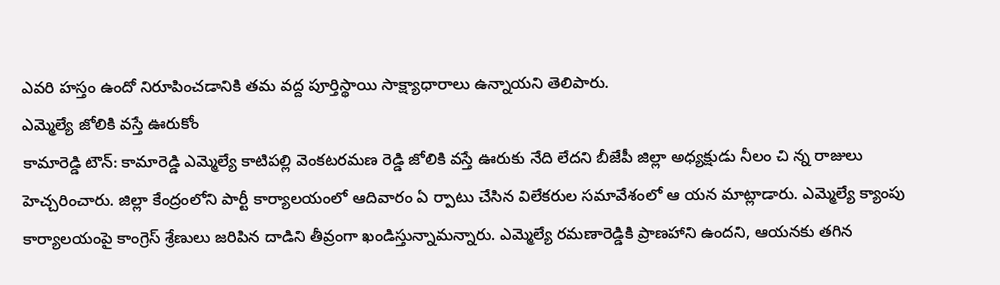ఎవరి హస్తం ఉందో నిరూపించడానికి తమ వద్ద పూర్తిస్థాయి సాక్ష్యాధారాలు ఉన్నాయని తెలిపారు.
ఎమ్మెల్యే జోలికి వస్తే ఊరుకోం
కామారెడ్డి టౌన్: కామారెడ్డి ఎమ్మెల్యే కాటిపల్లి వెంకటరమణ రెడ్డి జోలికి వస్తే ఊరుకు నేది లేదని బీజేపీ జిల్లా అధ్యక్షుడు నీలం చి న్న రాజులు హెచ్చరించారు. జిల్లా కేంద్రంలోని పార్టీ కార్యాలయంలో ఆదివారం ఏ ర్పాటు చేసిన విలేకరుల సమావేశంలో ఆ యన మాట్లాడారు. ఎమ్మెల్యే క్యాంపు కార్యాలయంపై కాంగ్రెస్ శ్రేణులు జరిపిన దాడిని తీవ్రంగా ఖండిస్తున్నామన్నారు. ఎమ్మెల్యే రమణారెడ్డికి ప్రాణహాని ఉందని, ఆయనకు తగిన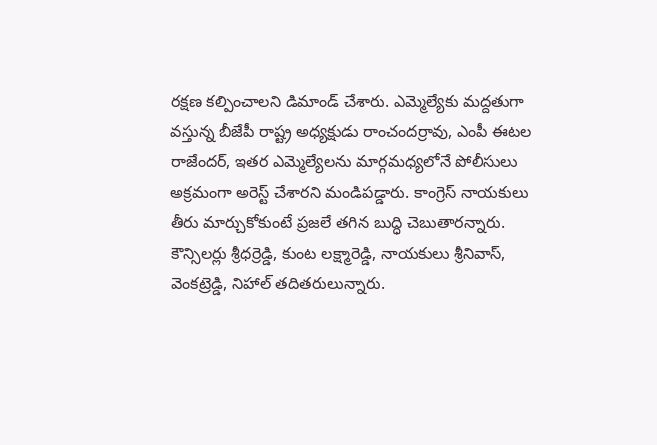రక్షణ కల్పించాలని డిమాండ్ చేశారు. ఎమ్మెల్యేకు మద్దతుగా వస్తున్న బీజేపీ రాష్ట్ర అధ్యక్షుడు రాంచందర్రావు, ఎంపీ ఈటల రాజేందర్, ఇతర ఎమ్మెల్యేలను మార్గమధ్యలోనే పోలీసులు అక్రమంగా అరెస్ట్ చేశారని మండిపడ్డారు. కాంగ్రెస్ నాయకులు తీరు మార్చుకోకుంటే ప్రజలే తగిన బుద్ధి చెబుతారన్నారు. కౌన్సిలర్లు శ్రీధర్రెడ్డి, కుంట లక్ష్మారెడ్డి, నాయకులు శ్రీనివాస్, వెంకట్రెడ్డి, నిహాల్ తదితరులున్నారు.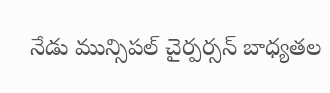నేడు మున్సిపల్ చైర్పర్సన్ బాధ్యతల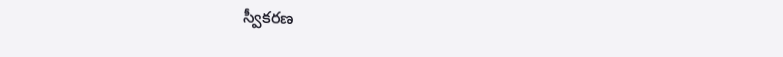స్వీకరణ